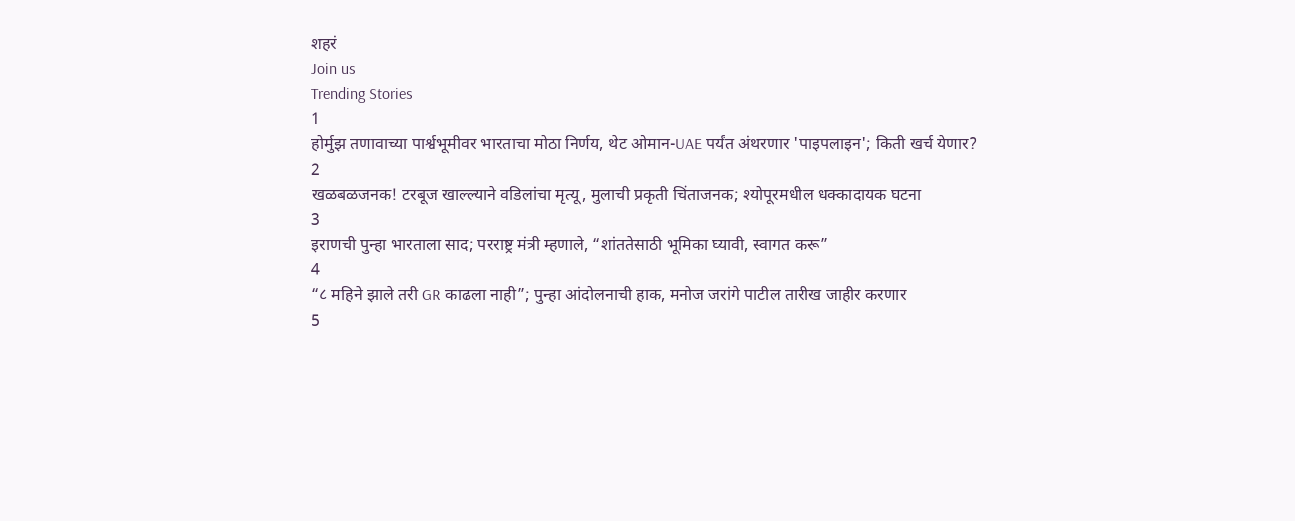शहरं
Join us
Trending Stories
1
होर्मुझ तणावाच्या पार्श्वभूमीवर भारताचा मोठा निर्णय, थेट ओमान-UAE पर्यंत अंथरणार 'पाइपलाइन'; किती खर्च येणार?
2
खळबळजनक! टरबूज खाल्ल्याने वडिलांचा मृत्यू, मुलाची प्रकृती चिंताजनक; श्योपूरमधील धक्कादायक घटना
3
इराणची पुन्हा भारताला साद; परराष्ट्र मंत्री म्हणाले, “शांततेसाठी भूमिका घ्यावी, स्वागत करू”
4
“८ महिने झाले तरी GR काढला नाही”; पुन्हा आंदोलनाची हाक, मनोज जरांगे पाटील तारीख जाहीर करणार
5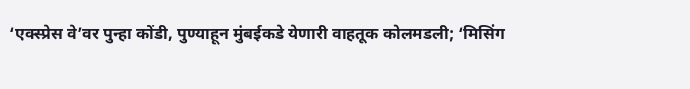‘एक्स्प्रेस वे’वर पुन्हा कोंडी, पुण्याहून मुंबईकडे येणारी वाहतूक कोलमडली; ‘मिसिंग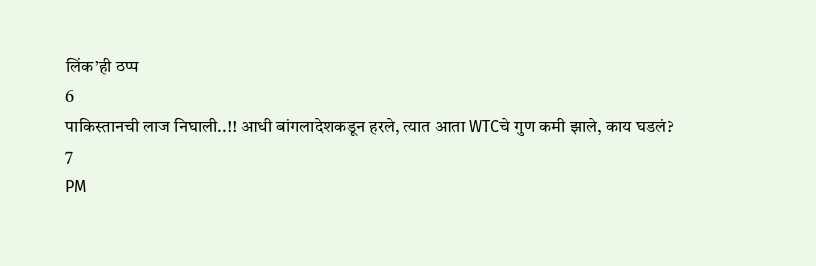लिंक’ही ठप्प
6
पाकिस्तानची लाज निघाली..!! आधी बांगलादेशकडून हरले, त्यात आता WTCचे गुण कमी झाले, काय घडलं?
7
PM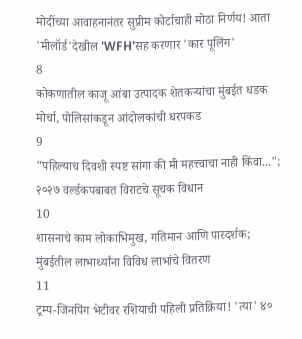मोदींच्या आवाहनानंतर सुप्रीम कोर्टाचाही मोठा निर्णय! आता 'मीलॉर्ड'देखील 'WFH'सह करणार 'कार पूलिंग'
8
कोकणातील काजू आंबा उत्पादक शेतकऱ्यांचा मुंबईत धडक मोर्चा, पोलिसांकडून आंदोलकांची धरपकड
9
"पहिल्याच दिवशी स्पष्ट सांगा की मी महत्त्वाचा नाही किंवा..."; २०२७ वर्ल्डकपबाबत विराटचे सूचक विधान
10
शासनाचे काम लोकाभिमुख, गतिमान आणि पारदर्शक; मुंबईतील लाभार्थ्यांना विविध लाभांचे वितरण
11
ट्रम्प-जिनपिंग भेटीवर रशियाची पहिली प्रतिक्रिया! 'त्या' ४०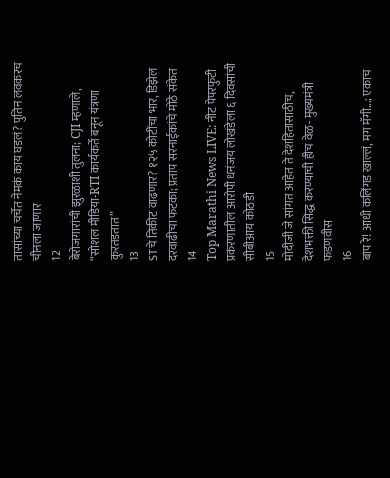तासांच्या चर्चेत नेमकं काय घडलं? पुतिन लवकरच चीनला जाणार
12
बेरोजगारांची झुरळाशी तुलना; CJI म्हणाले, “सोशल मीडिया-RTI कार्यकर्ते बनून यंत्रणा कुरतडतात”
13
STचे तिकीट वाढणार? १२५ कोटींचा भार, डिझेल दरवाढीचा फटका; प्रताप सरनाईकांचे मोठे संकेत
14
Top Marathi News LIVE: नीट पेपरफुटी प्रकरणातील आरोपी धनंजय लोखंडेला ६ दिवसांची सीबीआय कोठडी
15
मोदीजी जे सांगत आहेत ते देशहितासाठीच, देशभक्ती सिद्ध करण्याची हीच वेळ- मुख्यमंत्री फडणवीस
16
बाप रे! आधी कलिंगड खाल्लं, मग मॅगी...; एकाच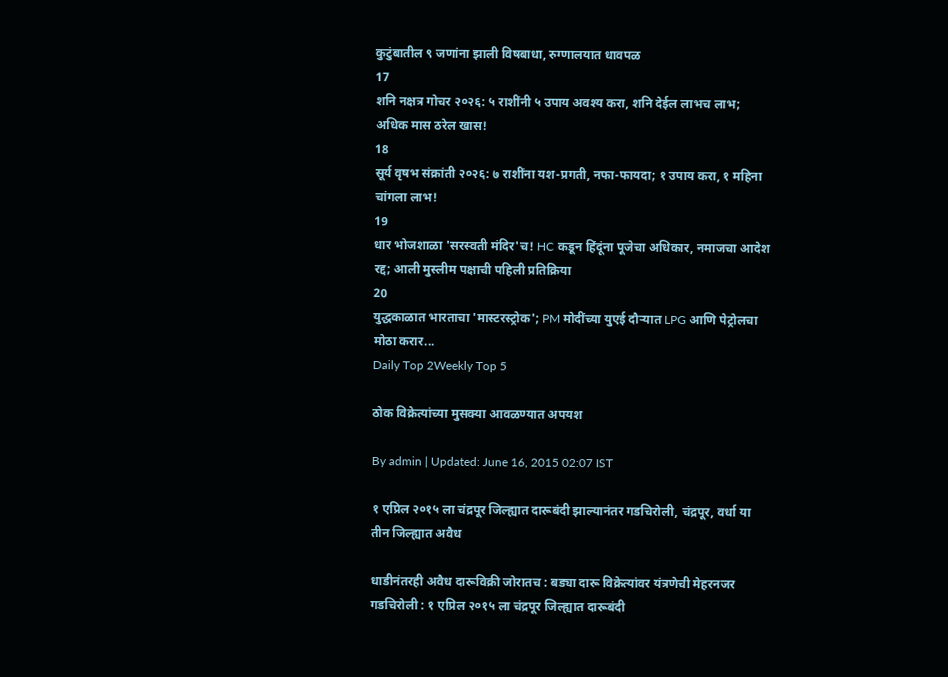कुटुंबातील ९ जणांना झाली विषबाधा, रुग्णालयात धावपळ
17
शनि नक्षत्र गोचर २०२६: ५ राशींनी ५ उपाय अवश्य करा, शनि देईल लाभच लाभ; अधिक मास ठरेल खास!
18
सूर्य वृषभ संक्रांती २०२६: ७ राशींना यश-प्रगती, नफा-फायदा; १ उपाय करा, १ महिना चांगला लाभ!
19
धार भोजशाळा 'सरस्वती मंदिर'च! HC कडून हिंदूंना पूजेचा अधिकार, नमाजचा आदेश रद्द; आली मुस्लीम पक्षाची पहिली प्रतिक्रिया
20
युद्धकाळात भारताचा 'मास्टरस्ट्रोक'; PM मोदींच्या युएई दौऱ्यात LPG आणि पेट्रोलचा मोठा करार...
Daily Top 2Weekly Top 5

ठोक विक्रेत्यांच्या मुसक्या आवळण्यात अपयश

By admin | Updated: June 16, 2015 02:07 IST

१ एप्रिल २०१५ ला चंद्रपूर जिल्ह्यात दारूबंदी झाल्यानंतर गडचिरोली, चंद्रपूर, वर्धा या तीन जिल्ह्यात अवैध

धाडीनंतरही अवैध दारूविक्री जोरातच : बड्या दारू विक्रेत्यांवर यंत्रणेची मेहरनजर
गडचिरोली : १ एप्रिल २०१५ ला चंद्रपूर जिल्ह्यात दारूबंदी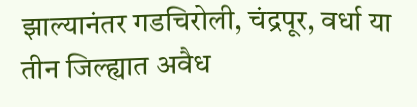झाल्यानंतर गडचिरोली, चंद्रपूर, वर्धा या तीन जिल्ह्यात अवैध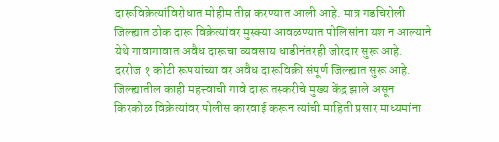दारूविक्रेत्यांविरोधात मोहीम तीव्र करण्यात आली आहे. मात्र गडचिरोली जिल्ह्यात ठोक दारू विक्रेत्यांवर मुस्क्या आवळण्यात पोलिसांना यश न आल्याने येथे गावागावात अवैध दारूचा व्यवसाय धाडीनंतरही जोरदार सुरू आहे.
दररोज १ कोटी रूपयांच्या वर अवैध दारूविक्री संपूर्ण जिल्ह्यात सुरू आहे. जिल्ह्यातील काही महत्त्वाची गावे दारू तस्करीचे मुख्य केंद्र झाले असून किरकोळ विक्रेत्यांवर पोलीस कारवाई करून त्यांची माहिती प्रसार माध्यमांना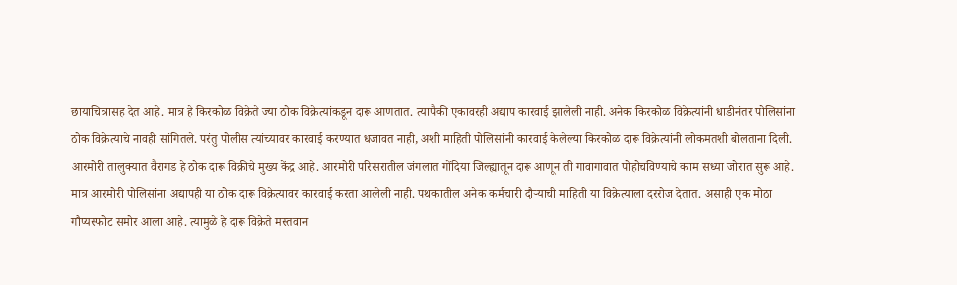छायाचित्रासह देत आहे. मात्र हे किरकोळ विक्रेते ज्या ठोक विक्रेत्यांकडून दारू आणतात. त्यापैकी एकावरही अद्याप कारवाई झालेली नाही. अनेक किरकोळ विक्रेत्यांनी धाडीनंतर पोलिसांना ठोक विक्रेत्याचे नावही सांगितले. परंतु पोलीस त्यांच्यावर कारवाई करण्यात धजावत नाही, अशी माहिती पोलिसांनी कारवाई केलेल्या किरकोळ दारू विक्रेत्यांनी लोकमतशी बोलताना दिली. आरमोरी तालुक्यात वैरागड हे ठोक दारू विक्रीचे मुख्य केंद्र आहे. आरमोरी परिसरातील जंगलात गोंदिया जिल्ह्यातून दारू आणून ती गावागावात पोहोचविण्याचे काम सध्या जोरात सुरू आहे.
मात्र आरमोरी पोलिसांना अद्यापही या ठोक दारू विक्रेत्यावर कारवाई करता आलेली नाही. पथकातील अनेक कर्मचारी दौऱ्याची माहिती या विक्रेत्याला दररोज देतात. असाही एक मोठा गौप्यस्फोट समोर आला आहे. त्यामुळे हे दारू विक्रेते मस्तवान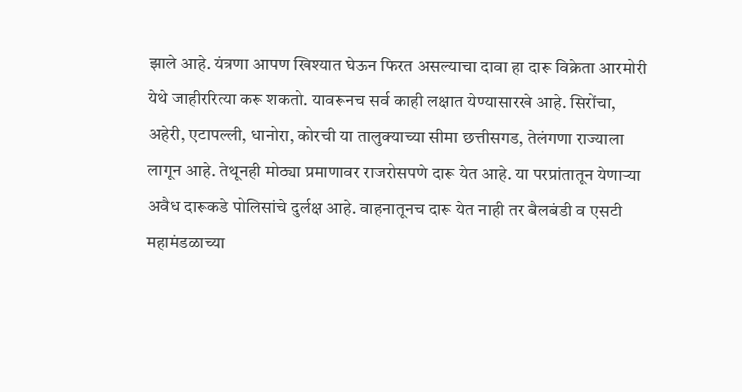झाले आहे. यंत्रणा आपण खिश्यात घेऊन फिरत असल्याचा दावा हा दारू विक्रेता आरमोरी येथे जाहीररित्या करू शकतो. यावरूनच सर्व काही लक्षात येण्यासारखे आहे. सिरोंचा, अहेरी, एटापल्ली, धानोरा, कोरची या तालुक्याच्या सीमा छत्तीसगड, तेलंगणा राज्याला लागून आहे. तेथूनही मोठ्या प्रमाणावर राजरोसपणे दारू येत आहे. या परप्रांतातून येणाऱ्या अवैध दारूकडे पोलिसांचे दुर्लक्ष आहे. वाहनातूनच दारू येत नाही तर बैलबंडी व एसटी महामंडळाच्या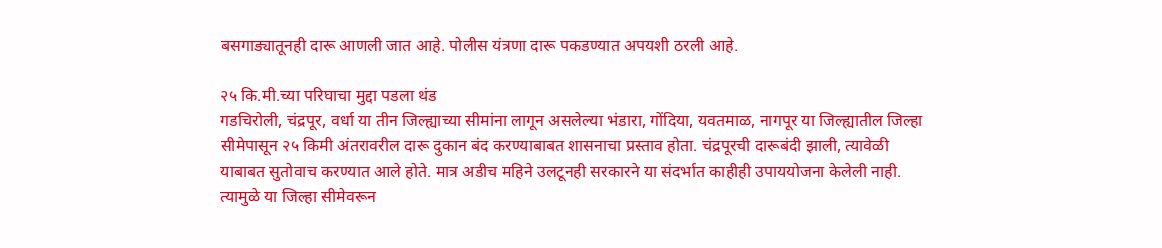बसगाड्यातूनही दारू आणली जात आहे. पोलीस यंत्रणा दारू पकडण्यात अपयशी ठरली आहे.

२५ कि.मी.च्या परिघाचा मुद्दा पडला थंड
गडचिरोली, चंद्रपूर, वर्धा या तीन जिल्ह्याच्या सीमांना लागून असलेल्या भंडारा, गोंदिया, यवतमाळ, नागपूर या जिल्ह्यातील जिल्हा सीमेपासून २५ किमी अंतरावरील दारू दुकान बंद करण्याबाबत शासनाचा प्रस्ताव होता. चंद्रपूरची दारूबंदी झाली, त्यावेळी याबाबत सुतोवाच करण्यात आले होते. मात्र अडीच महिने उलटूनही सरकारने या संदर्भात काहीही उपाययोजना केलेली नाही. त्यामुळे या जिल्हा सीमेवरून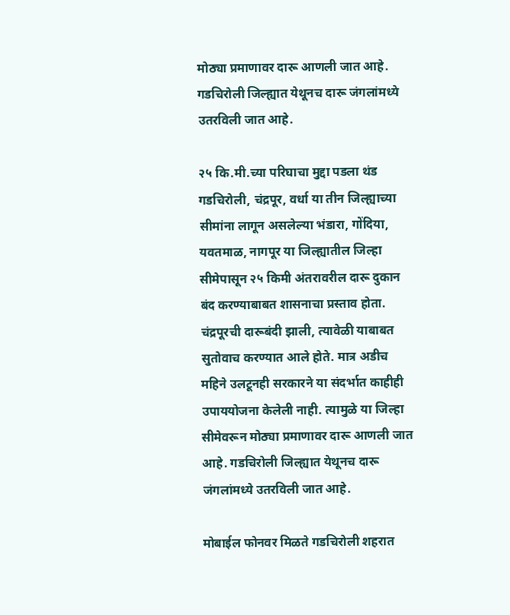मोठ्या प्रमाणावर दारू आणली जात आहे. गडचिरोली जिल्ह्यात येथूनच दारू जंगलांमध्ये उतरविली जात आहे.

२५ कि.मी.च्या परिघाचा मुद्दा पडला थंड
गडचिरोली, चंद्रपूर, वर्धा या तीन जिल्ह्याच्या सीमांना लागून असलेल्या भंडारा, गोंदिया, यवतमाळ, नागपूर या जिल्ह्यातील जिल्हा सीमेपासून २५ किमी अंतरावरील दारू दुकान बंद करण्याबाबत शासनाचा प्रस्ताव होता. चंद्रपूरची दारूबंदी झाली, त्यावेळी याबाबत सुतोवाच करण्यात आले होते. मात्र अडीच महिने उलटूनही सरकारने या संदर्भात काहीही उपाययोजना केलेली नाही. त्यामुळे या जिल्हा सीमेवरून मोठ्या प्रमाणावर दारू आणली जात आहे. गडचिरोली जिल्ह्यात येथूनच दारू जंगलांमध्ये उतरविली जात आहे.

मोबाईल फोनवर मिळते गडचिरोली शहरात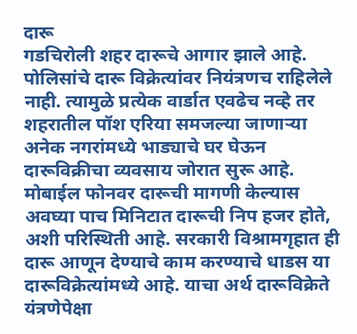दारू
गडचिरोली शहर दारूचे आगार झाले आहे. पोलिसांचे दारू विक्रेत्यांवर नियंत्रणच राहिलेले नाही. त्यामुळे प्रत्येक वार्डात एवढेच नव्हे तर शहरातील पॉश एरिया समजल्या जाणाऱ्या अनेक नगरांमध्ये भाड्याचे घर घेऊन दारूविक्रीचा व्यवसाय जोरात सुरू आहे. मोबाईल फोनवर दारूची मागणी केल्यास अवघ्या पाच मिनिटात दारूची निप हजर होते, अशी परिस्थिती आहे. सरकारी विश्रामगृहात ही दारू आणून देण्याचे काम करण्याचे धाडस या दारूविक्रेत्यांमध्ये आहे. याचा अर्थ दारूविक्रेते यंत्रणेपेक्षा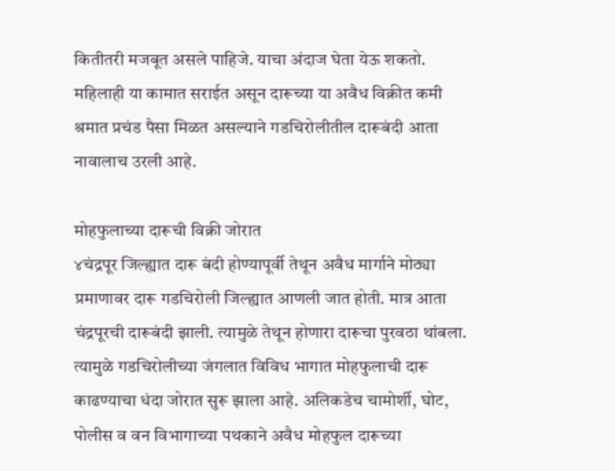कितीतरी मजबूत असले पाहिजे. याचा अंदाज घेता येऊ शकतो. महिलाही या कामात सराईत असून दारूच्या या अवैध विक्रीत कमी श्रमात प्रचंड पैसा मिळत असल्याने गडचिरोलीतील दारूबंदी आता नावालाच उरली आहे.

मोहफुलाच्या दारूची विक्री जोरात
४चंद्रपूर जिल्ह्यात दारू बंदी होण्यापूर्वी तेथून अवैध मार्गाने मोठ्या प्रमाणावर दारू गडचिरोली जिल्ह्यात आणली जात होती. मात्र आता चंद्रपूरची दारूबंदी झाली. त्यामुळे तेथून होणारा दारूचा पुरवठा थांबला. त्यामुळे गडचिरोलीच्या जंगलात विविध भागात मोहफुलाची दारू काढण्याचा धंदा जोरात सुरू झाला आहे. अलिकडेच चामोर्शी, घोट, पोलीस व वन विभागाच्या पथकाने अवैध मोहफुल दारूच्या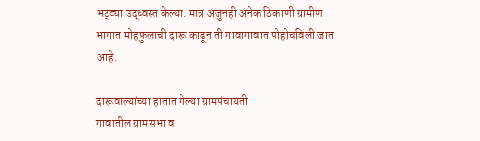भट्ट्या उद्ध्वस्त केल्या. मात्र अजुनही अनेक ठिकाणी ग्रामीण भागात मोहफुलाची दारू काढून ती गावागावात पोहोचविली जात आहे.

दारूवाल्यांच्या हातात गेल्या ग्रामपंचायती
गावातील ग्रामसभा व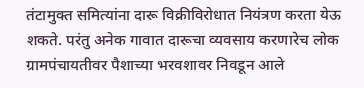तंटामुक्त समित्यांना दारू विक्रीविरोधात नियंत्रण करता येऊ शकते. परंतु अनेक गावात दारूचा व्यवसाय करणारेच लोक ग्रामपंचायतीवर पैशाच्या भरवशावर निवडून आले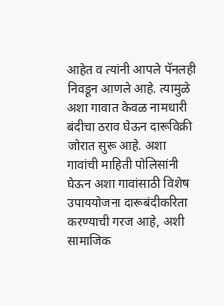आहेत व त्यांनी आपले पॅनलही निवडून आणले आहे. त्यामुळे अशा गावात केवळ नामधारी बंदीचा ठराव घेऊन दारूविक्री जोरात सुरू आहे. अशा गावांची माहिती पोलिसांनी घेऊन अशा गावांसाठी विशेष उपाययोजना दारूबंदीकरिता करण्याची गरज आहे, अशी सामाजिक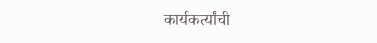कार्यकर्त्यांची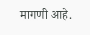मागणी आहे.